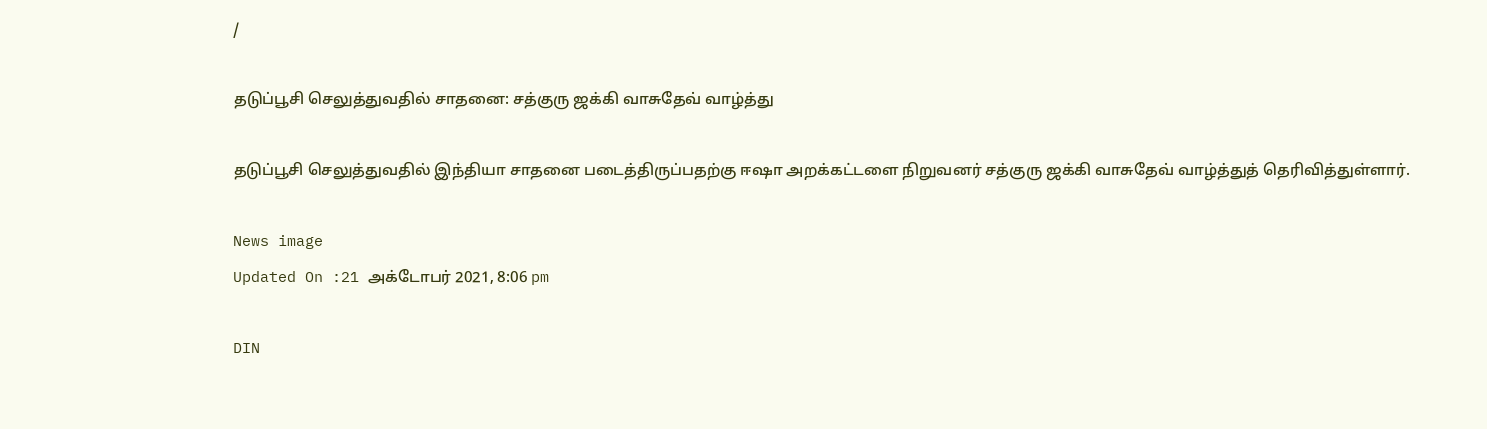/

தடுப்பூசி செலுத்துவதில் சாதனை: சத்குரு ஜக்கி வாசுதேவ் வாழ்த்து

தடுப்பூசி செலுத்துவதில் இந்தியா சாதனை படைத்திருப்பதற்கு ஈஷா அறக்கட்டளை நிறுவனர் சத்குரு ஜக்கி வாசுதேவ் வாழ்த்துத் தெரிவித்துள்ளார்.

News image
Updated On :21 அக்டோபர் 2021, 8:06 pm

DIN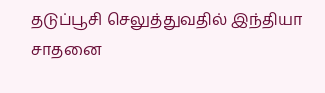தடுப்பூசி செலுத்துவதில் இந்தியா சாதனை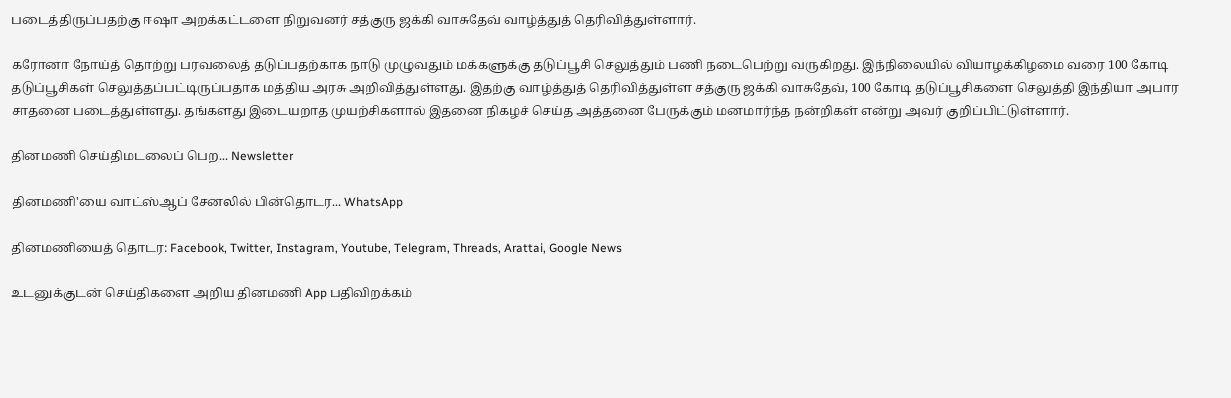படைத்திருப்பதற்கு ஈஷா அறக்கட்டளை நிறுவனர் சத்குரு ஜக்கி வாசுதேவ் வாழ்த்துத் தெரிவித்துள்ளார்.

கரோனா நோய்த் தொற்று பரவலைத் தடுப்பதற்காக நாடு முழுவதும் மக்களுக்கு தடுப்பூசி செலுத்தும் பணி நடைபெற்று வருகிறது. இந்நிலையில் வியாழக்கிழமை வரை 100 கோடி தடுப்பூசிகள் செலுத்தப்பட்டிருப்பதாக மத்திய அரசு அறிவித்துள்ளது. இதற்கு வாழ்த்துத் தெரிவித்துள்ள சத்குரு ஜக்கி வாசுதேவ், 100 கோடி தடுப்பூசிகளை செலுத்தி இந்தியா அபார சாதனை படைத்துள்ளது. தங்களது இடையறாத முயற்சிகளால் இதனை நிகழச் செய்த அத்தனை பேருக்கும் மனமார்ந்த நன்றிகள் என்று அவர் குறிப்பிட்டுள்ளார்.

தினமணி செய்திமடலைப் பெற... Newsletter

தினமணி'யை வாட்ஸ்ஆப் சேனலில் பின்தொடர... WhatsApp

தினமணியைத் தொடர: Facebook, Twitter, Instagram, Youtube, Telegram, Threads, Arattai, Google News

உடனுக்குடன் செய்திகளை அறிய தினமணி App பதிவிறக்கம்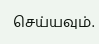செய்யவும்.